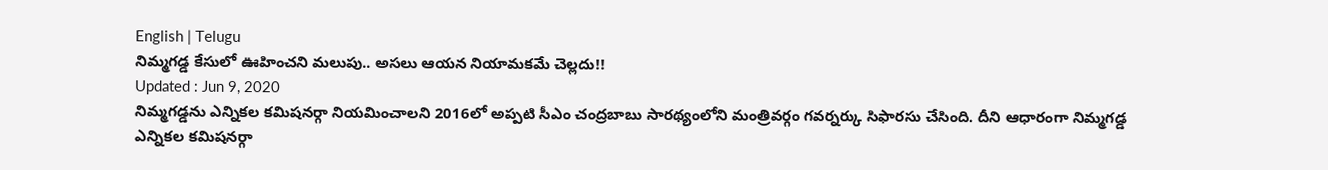English | Telugu
నిమ్మగడ్డ కేసులో ఊహించని మలుపు.. అసలు ఆయన నియామకమే చెల్లదు!!
Updated : Jun 9, 2020
నిమ్మగడ్డను ఎన్నికల కమిషనర్గా నియమించాలని 2016లో అప్పటి సీఎం చంద్రబాబు సారథ్యంలోని మంత్రివర్గం గవర్నర్కు సిఫారసు చేసింది. దీని ఆధారంగా నిమ్మగడ్డ ఎన్నికల కమిషనర్గా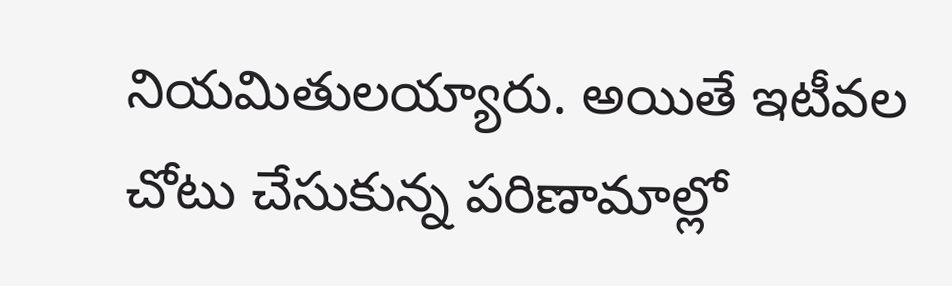నియమితులయ్యారు. అయితే ఇటీవల చోటు చేసుకున్న పరిణామాల్లో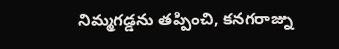నిమ్మగడ్డను తప్పించి, కనగరాజ్ను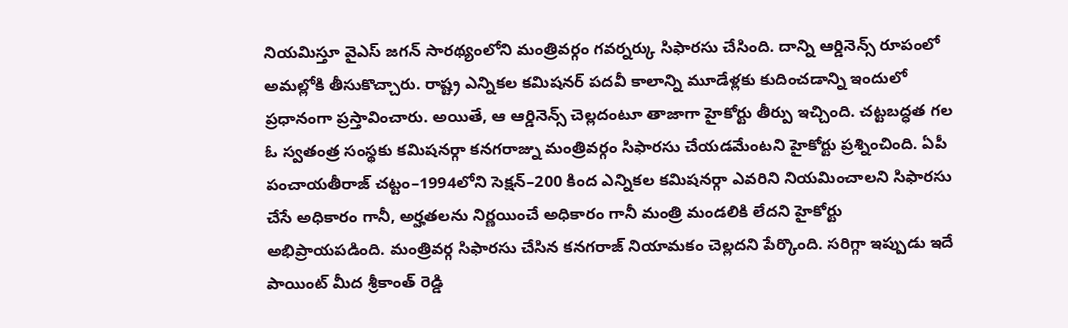నియమిస్తూ వైఎస్ జగన్ సారథ్యంలోని మంత్రివర్గం గవర్నర్కు సిఫారసు చేసింది. దాన్ని ఆర్డినెన్స్ రూపంలో అమల్లోకి తీసుకొచ్చారు. రాష్ట్ర ఎన్నికల కమిషనర్ పదవీ కాలాన్ని మూడేళ్లకు కుదించడాన్ని ఇందులో ప్రధానంగా ప్రస్తావించారు. అయితే, ఆ ఆర్డినెన్స్ చెల్లదంటూ తాజాగా హైకోర్టు తీర్పు ఇచ్చింది. చట్టబద్ధత గల ఓ స్వతంత్ర సంస్థకు కమిషనర్గా కనగరాజ్ను మంత్రివర్గం సిఫారసు చేయడమేంటని హైకోర్టు ప్రశ్నించింది. ఏపీ పంచాయతీరాజ్ చట్టం–1994లోని సెక్షన్–200 కింద ఎన్నికల కమిషనర్గా ఎవరిని నియమించాలని సిఫారసు చేసే అధికారం గానీ, అర్హతలను నిర్ణయించే అధికారం గానీ మంత్రి మండలికి లేదని హైకోర్టు అభిప్రాయపడింది. మంత్రివర్గ సిఫారసు చేసిన కనగరాజ్ నియామకం చెల్లదని పేర్కొంది. సరిగ్గా ఇప్పుడు ఇదే పాయింట్ మీద శ్రీకాంత్ రెడ్డి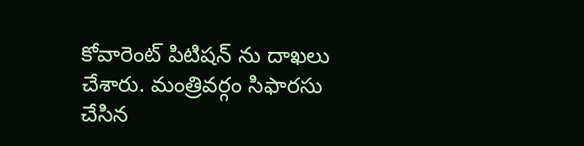కోవారెంట్ పిటిషన్ ను దాఖలు చేశారు. మంత్రివర్గం సిఫారసు చేసిన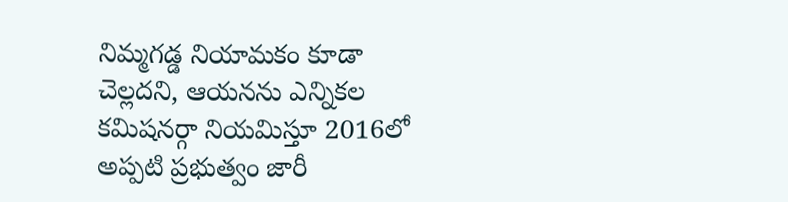నిమ్మగడ్డ నియామకం కూడా చెల్లదని, ఆయనను ఎన్నికల కమిషనర్గా నియమిస్తూ 2016లో అప్పటి ప్రభుత్వం జారీ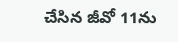చేసిన జీవో 11ను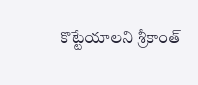కొట్టేయాలని శ్రీకాంత్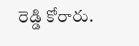రెడ్డి కోరారు.